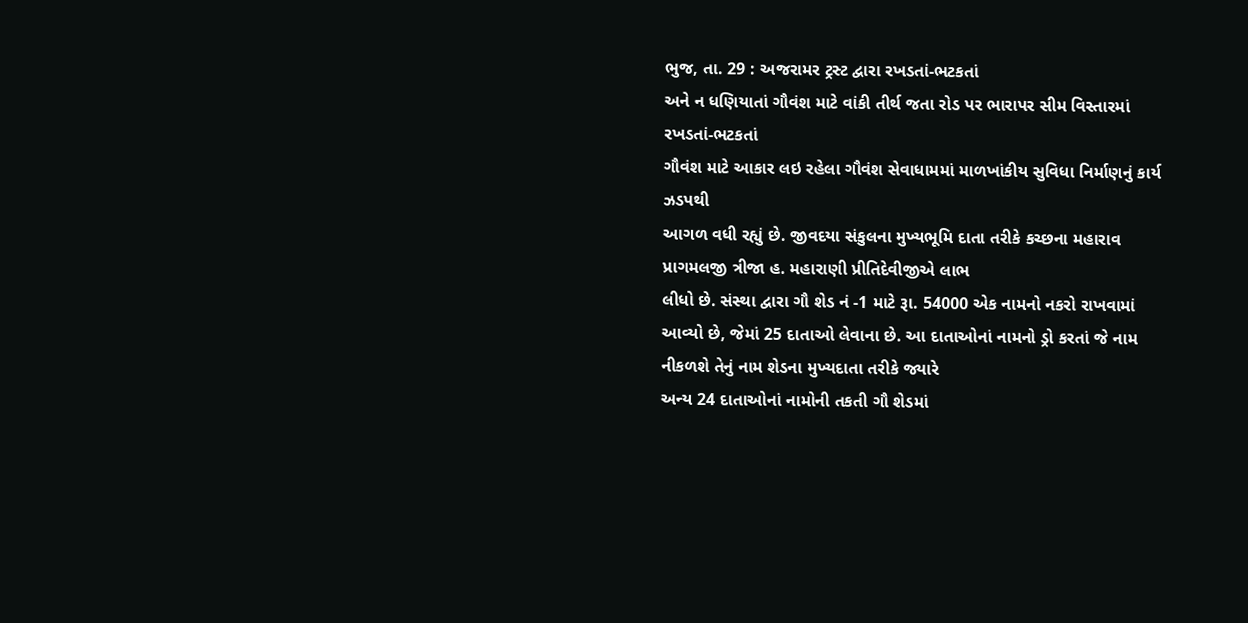ભુજ, તા. 29 : અજરામર ટ્રસ્ટ દ્વારા રખડતાં-ભટકતાં
અને ન ધણિયાતાં ગૌવંશ માટે વાંકી તીર્થ જતા રોડ પર ભારાપર સીમ વિસ્તારમાં રખડતાં-ભટકતાં
ગૌવંશ માટે આકાર લઇ રહેલા ગૌવંશ સેવાધામમાં માળખાંકીય સુવિધા નિર્માણનું કાર્ય ઝડપથી
આગળ વધી રહ્યું છે. જીવદયા સંકુલના મુખ્યભૂમિ દાતા તરીકે કચ્છના મહારાવ પ્રાગમલજી ત્રીજા હ. મહારાણી પ્રીતિદેવીજીએ લાભ
લીધો છે. સંસ્થા દ્વારા ગૌ શેડ નં -1 માટે રૂા. 54000 એક નામનો નકરો રાખવામાં આવ્યો છે, જેમાં 25 દાતાઓ લેવાના છે. આ દાતાઓનાં નામનો ડ્રો કરતાં જે નામ
નીકળશે તેનું નામ શેડના મુખ્યદાતા તરીકે જ્યારે
અન્ય 24 દાતાઓનાં નામોની તકતી ગૌ શેડમાં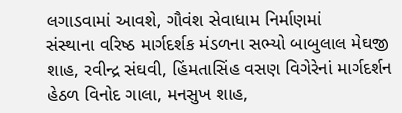લગાડવામાં આવશે, ગૌવંશ સેવાધામ નિર્માણમાં
સંસ્થાના વરિષ્ઠ માર્ગદર્શક મંડળના સભ્યો બાબુલાલ મેઘજી શાહ, રવીન્દ્ર સંઘવી, હિંમતાસિંહ વસણ વિગેરેનાં માર્ગદર્શન
હેઠળ વિનોદ ગાલા, મનસુખ શાહ,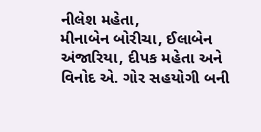નીલેશ મહેતા,
મીનાબેન બોરીચા, ઈલાબેન અંજારિયા, દીપક મહેતા અને વિનોદ એ. ગોર સહયોગી બની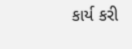કાર્ય કરી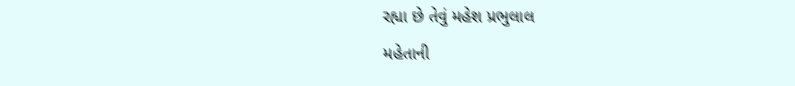રહ્યા છે તેવું મહેશ પ્રભુલાલ
મહેતાની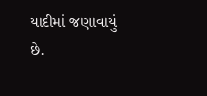યાદીમાં જણાવાયું છે.